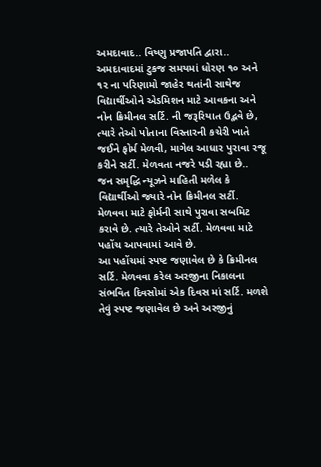અમદાવાદ.. વિષ્ણુ પ્રજાપતિ દ્વારા..
અમદાવાદમાં ટુકજ સમયમાં ધોરણ ૧૦ અને ૧૨ ના પરિણામો જાહેર થતાંની સાથેજ વિદ્યાર્થીઓને એડમિશન માટે આવકના અને નોન ક્રિમીનલ સર્ટિ. ની જરૂરિયાત ઉદ્ભવે છે, ત્યારે તેઓ પોતાના વિસ્તારની કચેરી ખાતે જઈને ફોર્મ મેળવી, માગેલ આધાર પુરાવા રજૂ કરીને સર્ટી. મેળવતા નજરે પડી રહ્યા છે..
જન સમૃદ્ધિ ન્યૂઝને માહિતી મળેલ કે વિદ્યાર્થીઓ જ્યારે નોન ક્રિમીનલ સર્ટી. મેળવવા માટે ફોર્મની સાથે પુરાવા સબમિટ કરાવે છે. ત્યારે તેઓને સર્ટી. મેળવવા માટે પહોંચ આપવામાં આવે છે.
આ પહોંચમાં સ્પષ્ટ જણાવેલ છે કે ક્રિમીનલ સર્ટિ. મેળવવા કરેલ અરજીના નિકાલના સંભવિત દિવસોમાં એક દિવસ માં સર્ટિ. મળશે તેવું સ્પષ્ટ જણાવેલ છે અને અરજીનું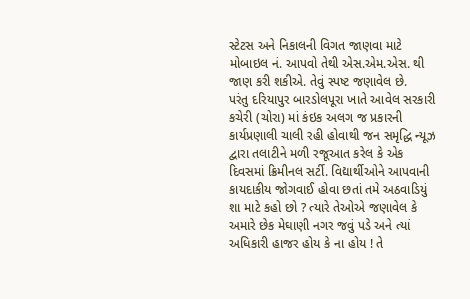સ્ટેટસ અને નિકાલની વિગત જાણવા માટે મોબાઇલ નં. આપવો તેથી એસ.એમ.એસ. થી જાણ કરી શકીએ. તેવું સ્પષ્ટ જણાવેલ છે.
પરંતુ દરિયાપુર બારડોલપૂરા ખાતે આવેલ સરકારી કચેરી (ચોરા) માં કંઇક અલગ જ પ્રકારની કાર્યપ્રણાલી ચાલી રહી હોવાથી જન સમૃદ્ધિ ન્યૂઝ દ્વારા તલાટીને મળી રજૂઆત કરેલ કે એક દિવસમાં ક્રિમીનલ સર્ટી. વિદ્યાર્થીઓને આપવાની કાયદાકીય જોગવાઈ હોવા છતાં તમે અઠવાડિયું શા માટે કહો છો ? ત્યારે તેઓએ જણાવેલ કે અમારે છેક મેઘાણી નગર જવું પડે અને ત્યાં અધિકારી હાજર હોય કે ના હોય ! તે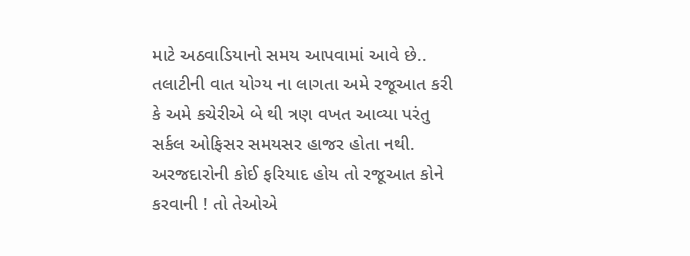માટે અઠવાડિયાનો સમય આપવામાં આવે છે..
તલાટીની વાત યોગ્ય ના લાગતા અમે રજૂઆત કરી કે અમે કચેરીએ બે થી ત્રણ વખત આવ્યા પરંતુ સર્કલ ઓફિસર સમયસર હાજર હોતા નથી. અરજદારોની કોઈ ફરિયાદ હોય તો રજૂઆત કોને કરવાની ! તો તેઓએ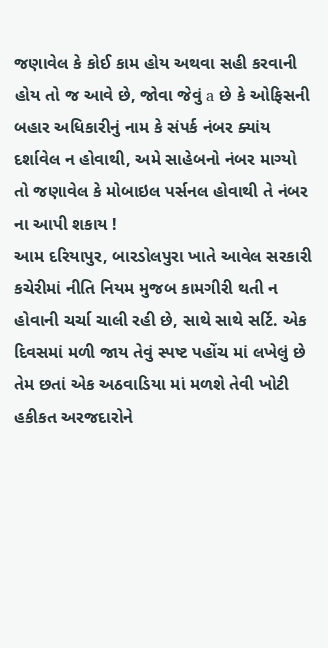જણાવેલ કે કોઈ કામ હોય અથવા સહી કરવાની હોય તો જ આવે છે, જોવા જેવું a છે કે ઓફિસની બહાર અધિકારીનું નામ કે સંપર્ક નંબર ક્યાંય દર્શાવેલ ન હોવાથી, અમે સાહેબનો નંબર માગ્યો તો જણાવેલ કે મોબાઇલ પર્સનલ હોવાથી તે નંબર ના આપી શકાય !
આમ દરિયાપુર, બારડોલપુરા ખાતે આવેલ સરકારી કચેરીમાં નીતિ નિયમ મુજબ કામગીરી થતી ન હોવાની ચર્ચા ચાલી રહી છે, સાથે સાથે સર્ટિ. એક દિવસમાં મળી જાય તેવું સ્પષ્ટ પહોંચ માં લખેલું છે તેમ છતાં એક અઠવાડિયા માં મળશે તેવી ખોટી હકીકત અરજદારોને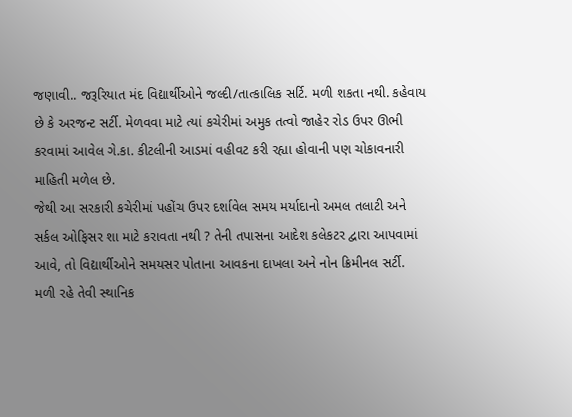જણાવી.. જરૂરિયાત મંદ વિદ્યાર્થીઓને જલ્દી/તાત્કાલિક સર્ટિ. મળી શકતા નથી. કહેવાય છે કે અરજન્ટ સર્ટી. મેળવવા માટે ત્યાં કચેરીમાં અમુક તત્વો જાહેર રોડ ઉપર ઊભી કરવામાં આવેલ ગે.કા. કીટલીની આડમાં વહીવટ કરી રહ્યા હોવાની પણ ચોકાવનારી માહિતી મળેલ છે.
જેથી આ સરકારી કચેરીમાં પહોંચ ઉપર દર્શાવેલ સમય મર્યાદાનો અમલ તલાટી અને સર્કલ ઓફિસર શા માટે કરાવતા નથી ? તેની તપાસના આદેશ કલેકટર દ્વારા આપવામાં આવે, તો વિદ્યાર્થીઓને સમયસર પોતાના આવકના દાખલા અને નોન ક્રિમીનલ સર્ટી. મળી રહે તેવી સ્થાનિક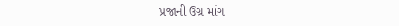પ્રજાની ઉગ્ર માંગ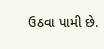ઉઠવા પામી છે.